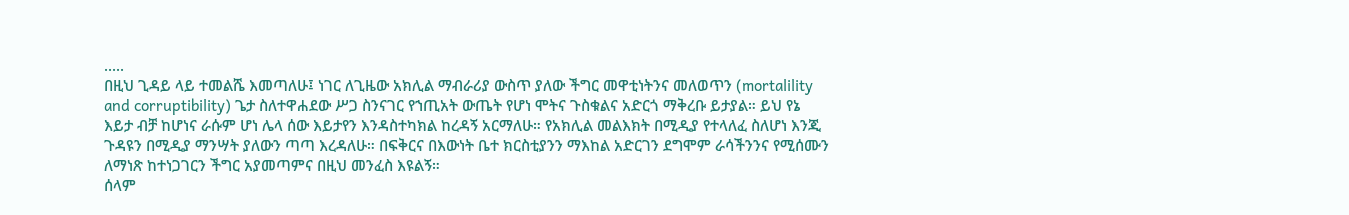.....
በዚህ ጊዳይ ላይ ተመልሼ እመጣለሁ፤ ነገር ለጊዜው አክሊል ማብራሪያ ውስጥ ያለው ችግር መዋቲነትንና መለወጥን (mortalility and corruptibility) ጌታ ስለተዋሐደው ሥጋ ስንናገር የኀጢአት ውጤት የሆነ ሞትና ጉስቁልና አድርጎ ማቅረቡ ይታያል። ይህ የኔ እይታ ብቻ ከሆነና ራሱም ሆነ ሌላ ሰው እይታየን እንዳስተካክል ከረዳኝ አርማለሁ። የአክሊል መልእክት በሚዲያ የተላለፈ ስለሆነ እንጂ ጉዳዩን በሚዲያ ማንሣት ያለውን ጣጣ እረዳለሁ። በፍቅርና በእውነት ቤተ ክርስቲያንን ማእከል አድርገን ደግሞም ራሳችንንና የሚሰሙን ለማነጽ ከተነጋገርን ችግር አያመጣምና በዚህ መንፈስ እዩልኝ።
ሰላም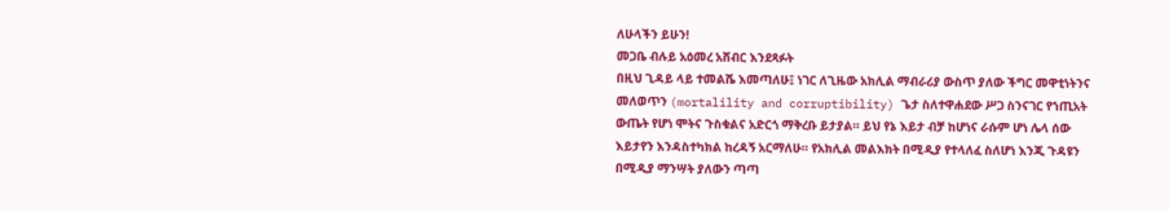ለሁላችን ይሁን!
መጋቤ ብሉይ አዕመረ አሸብር እንደጻፉት
በዚህ ጊዳይ ላይ ተመልሼ እመጣለሁ፤ ነገር ለጊዜው አክሊል ማብራሪያ ውስጥ ያለው ችግር መዋቲነትንና መለወጥን (mortalility and corruptibility) ጌታ ስለተዋሐደው ሥጋ ስንናገር የኀጢአት ውጤት የሆነ ሞትና ጉስቁልና አድርጎ ማቅረቡ ይታያል። ይህ የኔ እይታ ብቻ ከሆነና ራሱም ሆነ ሌላ ሰው እይታየን እንዳስተካክል ከረዳኝ አርማለሁ። የአክሊል መልእክት በሚዲያ የተላለፈ ስለሆነ እንጂ ጉዳዩን በሚዲያ ማንሣት ያለውን ጣጣ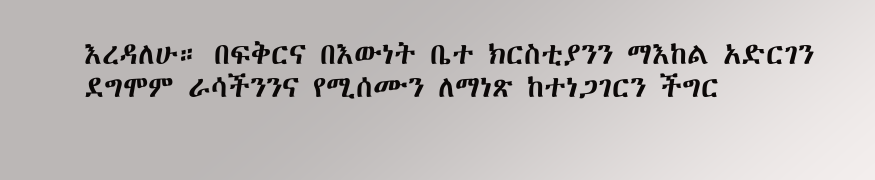እረዳለሁ። በፍቅርና በእውነት ቤተ ክርስቲያንን ማእከል አድርገን ደግሞም ራሳችንንና የሚሰሙን ለማነጽ ከተነጋገርን ችግር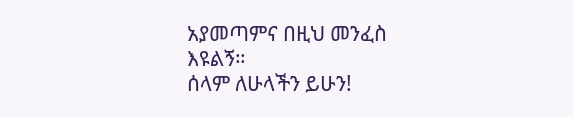አያመጣምና በዚህ መንፈስ እዩልኝ።
ሰላም ለሁላችን ይሁን!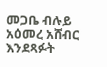መጋቤ ብሉይ አዕመረ አሸብር እንደጻፉት